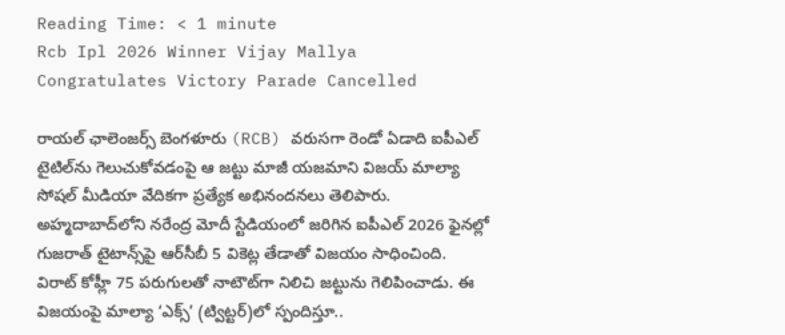Reading Time: < 1 minute
Rcb Ipl 2026 Winner Vijay Mallya Congratulates Victory Parade Cancelled

రాయల్ ఛాలెంజర్స్ బెంగళూరు (RCB) వరుసగా రెండో ఏడాది ఐపీఎల్ టైటిల్‌ను గెలుచుకోవడంపై ఆ జట్టు మాజీ యజమాని విజయ్ మాల్యా సోషల్ మీడియా వేదికగా ప్రత్యేక అభినందనలు తెలిపారు. అహ్మదాబాద్‌లోని నరేంద్ర మోదీ స్టేడియంలో జరిగిన ఐపీఎల్ 2026 ఫైనల్లో గుజరాత్ టైటాన్స్‌పై ఆర్‌సీబీ 5 వికెట్ల తేడాతో విజయం సాధించింది. విరాట్ కోహ్లీ 75 పరుగులతో నాటౌట్‌గా నిలిచి జట్టును గెలిపించాడు. ఈ విజయంపై మాల్యా ‘ఎక్స్’ (ట్విట్టర్)లో స్పందిస్తూ..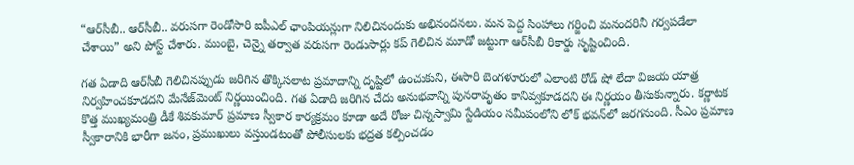“ఆర్‌సీబీ.. ఆర్‌సీబీ.. వరుసగా రెండోసారి ఐపీఎల్ ఛాంపియన్లుగా నిలిచినందుకు అభినందనలు. మన పెద్ద సింహాలు గర్జించి మనందరినీ గర్వపడేలా చేశాయి” అని పోస్ట్ చేశారు. ముంబై, చెన్నై తర్వాత వరుసగా రెండుసార్లు కప్ గెలిచిన మూడో జట్టుగా ఆర్‌సీబీ రికార్డు సృష్టించింది.

గత ఏడాది ఆర్‌సీబీ గెలిచినప్పుడు జరిగిన తొక్కిసలాట ప్రమాదాన్ని దృష్టిలో ఉంచుకుని, ఈసారి బెంగళూరులో ఎలాంటి రోడ్ షో లేదా విజయ యాత్ర నిర్వహించకూడదని మేనేజ్‌మెంట్ నిర్ణయించింది. గత ఏడాది జరిగిన చేదు అనుభవాన్ని పునరావృతం కానివ్వకూడదని ఈ నిర్ణయం తీసుకున్నారు. కర్ణాటక కొత్త ముఖ్యమంత్రి డీకే శివకుమార్ ప్రమాణ స్వీకార కార్యక్రమం కూడా అదే రోజు చిన్నస్వామి స్టేడియం సమీపంలోని లోక్ భవన్‌లో జరగనుంది. సీఎం ప్రమాణ స్వీకారానికి భారీగా జనం, ప్రముఖులు వస్తుండటంతో పోలీసులకు భద్రత కల్పించడం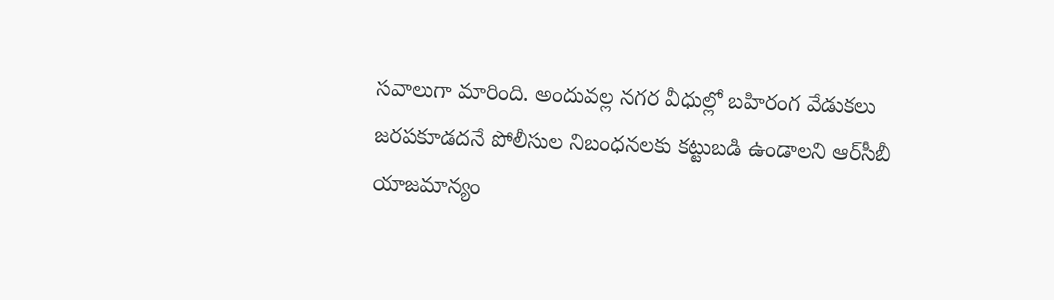సవాలుగా మారింది. అందువల్ల నగర వీధుల్లో బహిరంగ వేడుకలు జరపకూడదనే పోలీసుల నిబంధనలకు కట్టుబడి ఉండాలని ఆర్‌సీబీ యాజమాన్యం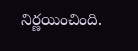నిర్ణయించింది.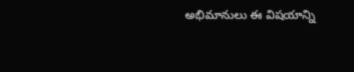అభిమానులు ఈ విషయాన్ని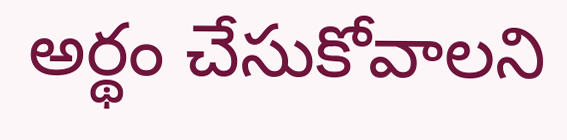అర్థం చేసుకోవాలని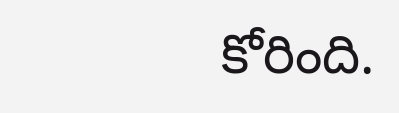కోరింది.